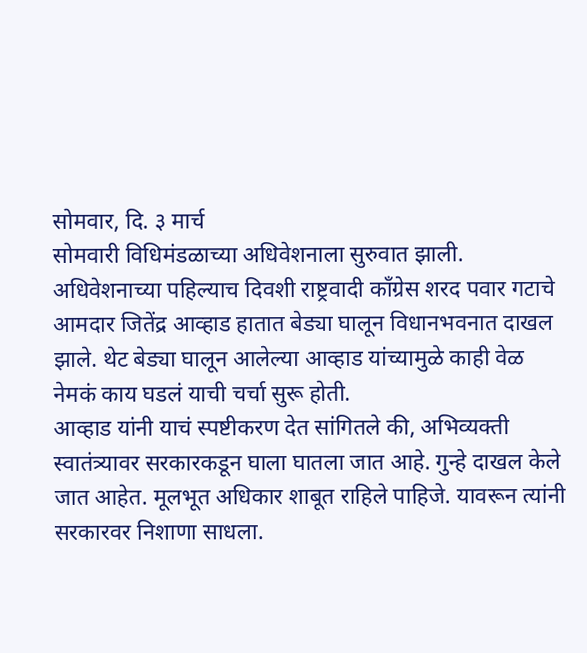सोमवार, दि. ३ मार्च
सोमवारी विधिमंडळाच्या अधिवेशनाला सुरुवात झाली. अधिवेशनाच्या पहिल्याच दिवशी राष्ट्रवादी काँग्रेस शरद पवार गटाचे आमदार जितेंद्र आव्हाड हातात बेड्या घालून विधानभवनात दाखल झाले. थेट बेड्या घालून आलेल्या आव्हाड यांच्यामुळे काही वेळ नेमकं काय घडलं याची चर्चा सुरू होती.
आव्हाड यांनी याचं स्पष्टीकरण देत सांगितले की, अभिव्यक्ती स्वातंत्र्यावर सरकारकडून घाला घातला जात आहे. गुन्हे दाखल केले जात आहेत. मूलभूत अधिकार शाबूत राहिले पाहिजे. यावरून त्यांनी सरकारवर निशाणा साधला.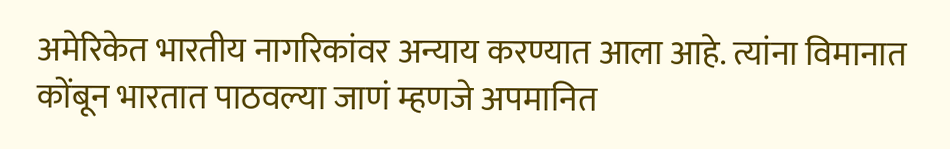अमेरिकेत भारतीय नागरिकांवर अन्याय करण्यात आला आहे. त्यांना विमानात कोंबून भारतात पाठवल्या जाणं म्हणजे अपमानित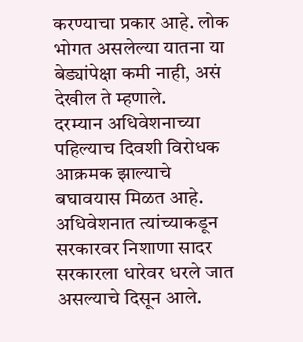करण्याचा प्रकार आहे. लोक भोगत असलेल्या यातना या बेड्यांपेक्षा कमी नाही, असं देखील ते म्हणाले.
दरम्यान अधिवेशनाच्या पहिल्याच दिवशी विरोधक आक्रमक झाल्याचे बघावयास मिळत आहे. अधिवेशनात त्यांच्याकडून सरकारवर निशाणा सादर सरकारला धारेवर धरले जात असल्याचे दिसून आले.